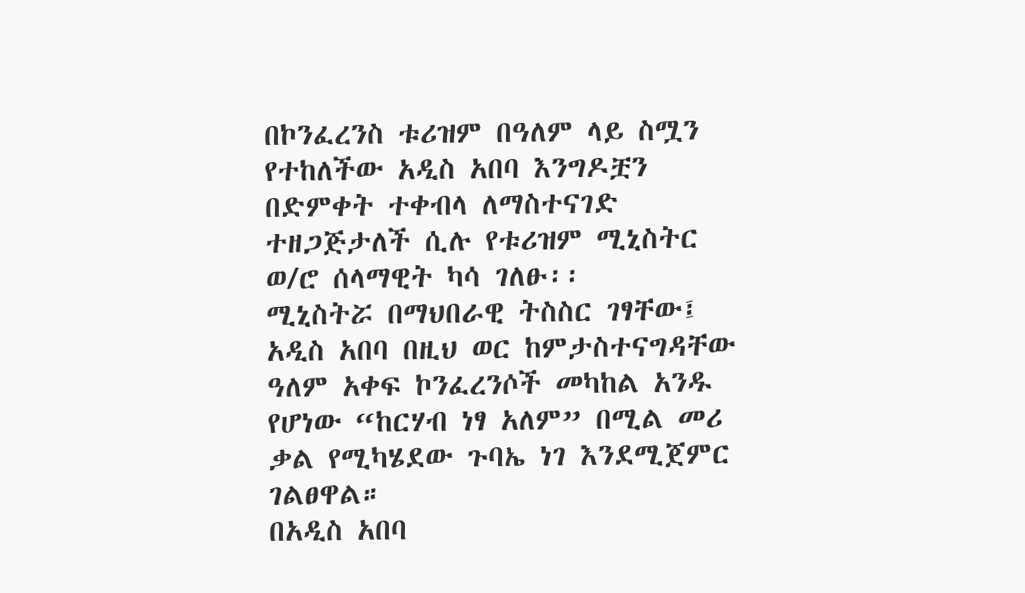በኮንፈረንስ ቱሪዝም በዓለም ላይ ስሟን የተከለችው አዲስ አበባ እንግዶቿን በድምቀት ተቀብላ ለማስተናገድ ተዘጋጅታለች ሲሉ የቱሪዝም ሚኒስትር ወ/ሮ ሰላማዊት ካሳ ገለፁ፡፡
ሚኒስትሯ በማህበራዊ ትስስር ገፃቸው፤ አዲስ አበባ በዚህ ወር ከምታስተናግዳቸው ዓለም አቀፍ ኮንፈረንሶች መካከል አንዱ የሆነው “ከርሃብ ነፃ አለም” በሚል መሪ ቃል የሚካሄደው ጉባኤ ነገ እንደሚጀምር ገልፀዋል።
በአዲስ አበባ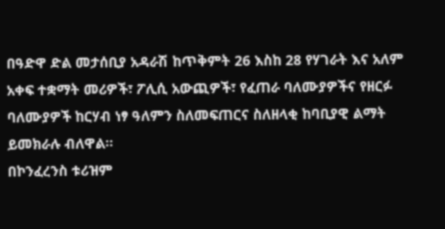በዓድዋ ድል መታሰቢያ አዳራሽ ከጥቅምት 26 እስከ 28 የሃገራት እና አለም አቀፍ ተቋማት መሪዎች፣ ፖሊሲ አውጪዎች፣ የፈጠራ ባለሙያዎችና የዘርፉ ባለሙያዎች ከርሃብ ነፃ ዓለምን ስለመፍጠርና ስለዘላቂ ከባቢያዊ ልማት ይመክራሉ ብለዋል።
በኮንፈረንስ ቱሪዝም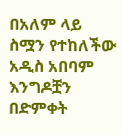በአለም ላይ ስሟን የተከለችው አዲስ አበባም እንግዶቿን በድምቀት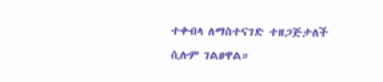ተቀብላ ለማስተናገድ ተዘጋጅታለች ሲሉም ገልፀዋል።